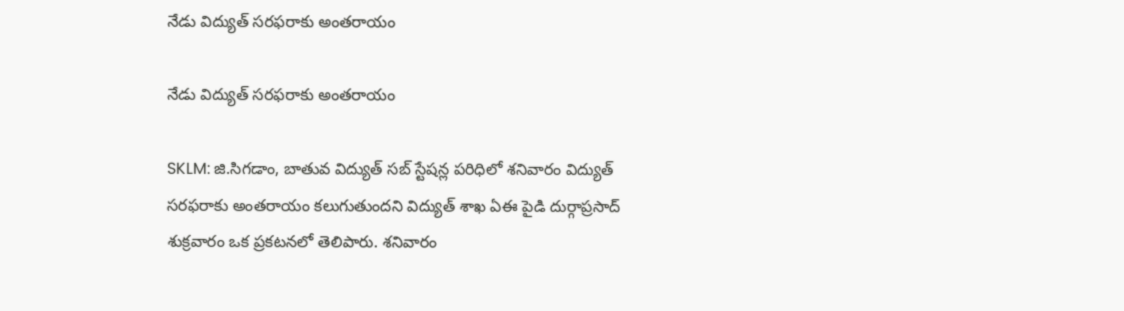నేడు విద్యుత్ సరఫరాకు అంతరాయం

నేడు విద్యుత్ సరఫరాకు అంతరాయం

SKLM: జి.సిగడాం, బాతువ విద్యుత్ సబ్ స్టేషన్ల పరిధిలో శనివారం విద్యుత్ సరఫరాకు అంతరాయం కలుగుతుందని విద్యుత్ శాఖ ఏఈ పైడి దుర్గాప్రసాద్ శుక్రవారం ఒక ప్రకటనలో తెలిపారు. శనివారం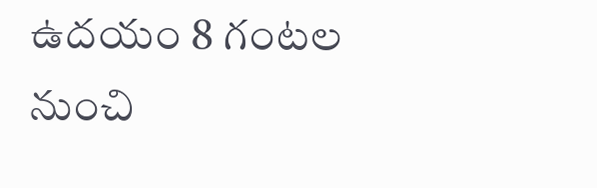ఉదయం 8 గంటల నుంచి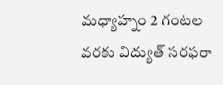మధ్యాహ్నం 2 గంటల వరకు విద్యుత్ సరఫరా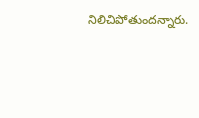నిలిచిపోతుందన్నారు.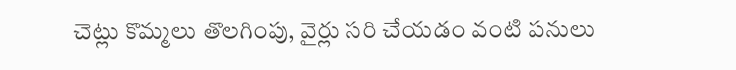చెట్లు కొమ్మలు తొలగింపు, వైర్లు సరి చేయడం వంటి పనులు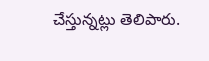చేస్తున్నట్లు తెలిపారు.